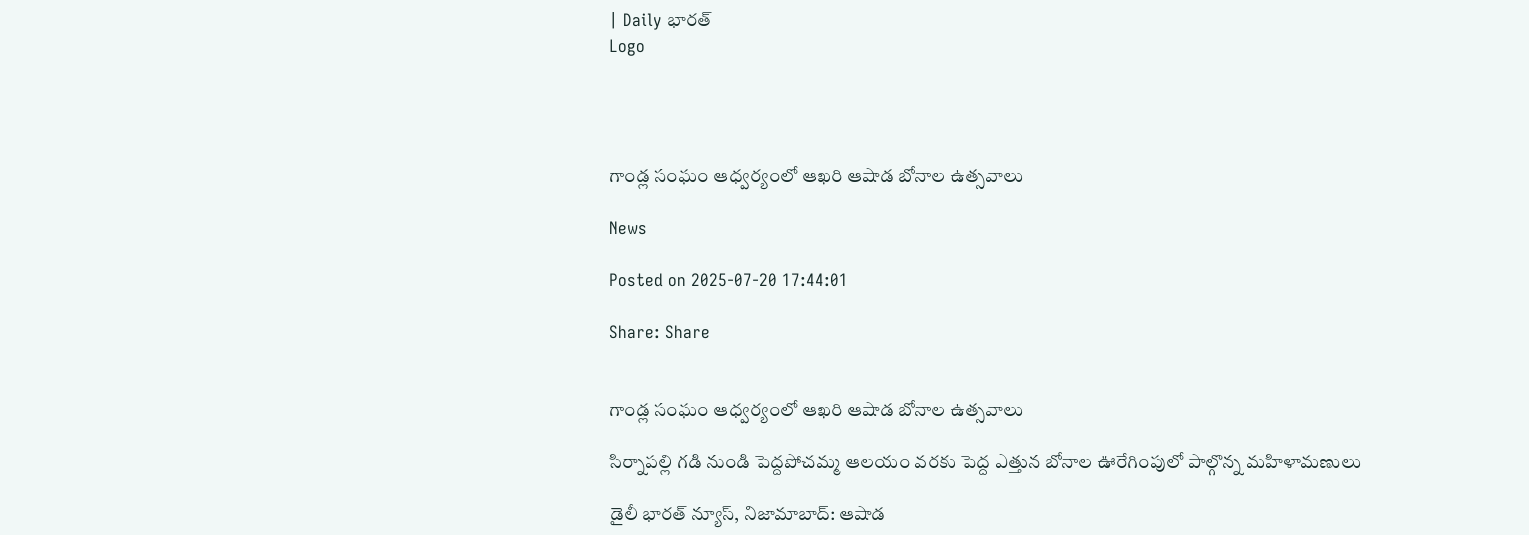| Daily భారత్
Logo




గాండ్ల సంఘం ఆధ్వర్యంలో ఆఖరి ఆషాడ బోనాల ఉత్సవాలు

News

Posted on 2025-07-20 17:44:01

Share: Share


గాండ్ల సంఘం ఆధ్వర్యంలో ఆఖరి ఆషాడ బోనాల ఉత్సవాలు

సిర్నాపల్లి గడి నుండి పెద్దపోచమ్మ ఆలయం వరకు పెద్ద ఎత్తున బోనాల ఊరేగింపులో పాల్గొన్న మహిళామణులు

డైలీ భారత్ న్యూస్, నిజామాబాద్: ఆషాడ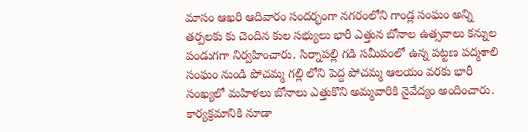మాసం ఆఖరి ఆదివారం సందర్భంగా నగరంలోని గాండ్ల సంఘం అన్ని తర్పలకు కు చెందిన కుల సభ్యులు భారీ ఎత్తున బోనాల ఉత్సవాలు కన్నుల పండుగగా నిర్వహించారు. సిర్నాపల్లి గడి సమీపంలో ఉన్న పట్టణ పద్మశాలి సంఘం నుండి పోచమ్మ గల్లి లోని పెద్ద పోచమ్మ ఆలయం వరకు భారీ సంఖ్యలో మహిళలు బోనాలు ఎత్తుకొని అమ్మవారికి నైవేద్యం అందించారు. కార్యక్రమానికి నూడా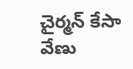చైర్మన్ కేసా వేణు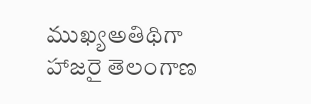ముఖ్యఅతిథిగా హాజరై తెలంగాణ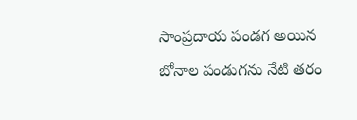సాంప్రదాయ పండగ అయిన బోనాల పండుగను నేటి తరం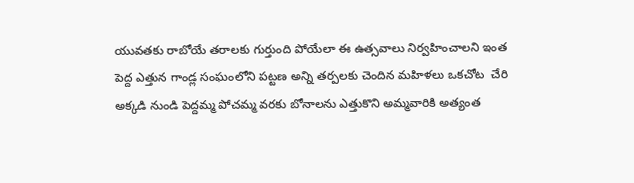యువతకు రాబోయే తరాలకు గుర్తుంది పోయేలా ఈ ఉత్సవాలు నిర్వహించాలని ఇంత పెద్ద ఎత్తున గాండ్ల సంఘంలోని పట్టణ అన్ని తర్పలకు చెందిన మహిళలు ఒకచోట  చేరి అక్కడి నుండి పెద్దమ్మ పోచమ్మ వరకు బోనాలను ఎత్తుకొని అమ్మవారికి అత్యంత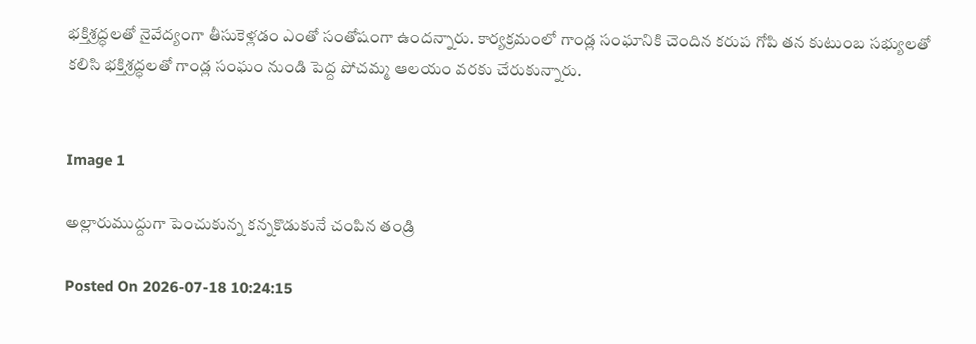భక్తిశ్రద్ధలతో నైవేద్యంగా తీసుకెళ్లడం ఎంతో సంతోషంగా ఉందన్నారు. కార్యక్రమంలో గాండ్ల సంఘానికి చెందిన కరుప గోపి తన కుటుంబ సభ్యులతో కలిసి భక్తిశ్రద్ధలతో గాండ్ల సంఘం నుండి పెద్ద పోచమ్మ ఆలయం వరకు చేరుకున్నారు.


Image 1

అల్లారుముద్దుగా పెంచుకున్న కన్నకొడుకునే చంపిన తండ్రి

Posted On 2026-07-18 10:24:15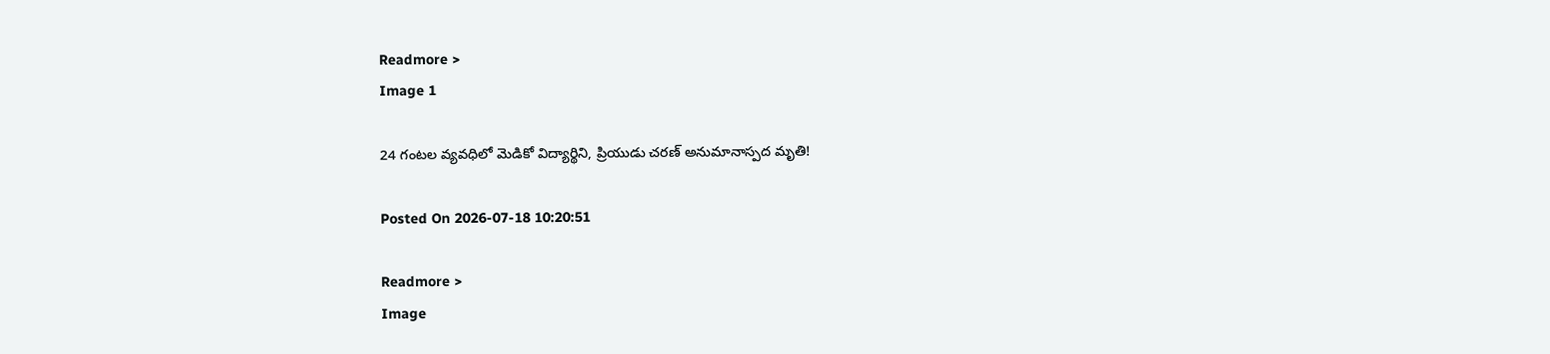Readmore >
Image 1

24 గంటల వ్యవధిలో మెడికో విద్యార్థిని, ప్రియుడు చరణ్ అనుమానాస్పద మృతి!

Posted On 2026-07-18 10:20:51

Readmore >
Image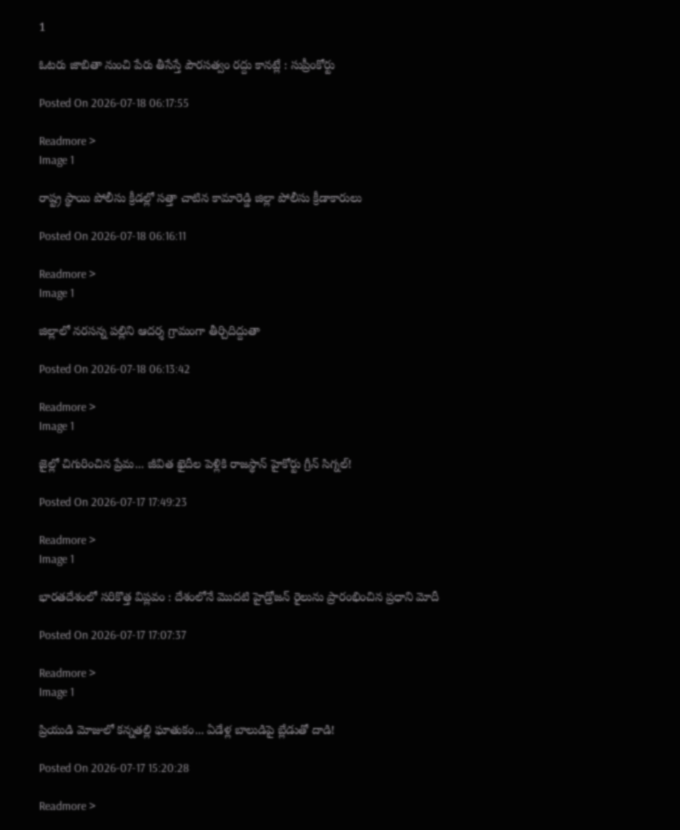1

ఓటరు జాబితా నుంచి పేరు తీసేస్తే పౌరసత్వం రద్దు కానట్లే : సుప్రీంకోర్టు

Posted On 2026-07-18 06:17:55

Readmore >
Image 1

రాష్ట్ర స్థాయి పోలీసు క్రీడల్లో సత్తా చాటిన కామారెడ్డి జిల్లా పోలీసు క్రీడాకారులు

Posted On 2026-07-18 06:16:11

Readmore >
Image 1

జిల్లాలో నరసన్న పల్లిని ఆదర్శ గ్రామంగా తీర్చిదిద్దుతా

Posted On 2026-07-18 06:13:42

Readmore >
Image 1

జైల్లో చిగురించిన ప్రేమ... జీవిత ఖైదీల పెళ్లికి రాజస్థాన్ హైకోర్టు గ్రీన్ సిగ్నల్!

Posted On 2026-07-17 17:49:23

Readmore >
Image 1

భారతదేశంలో సరికొత్త విప్లవం : దేశంలోనే మొదటి హైడ్రోజన్ రైలును ప్రారంభించిన ప్రధాని మోదీ

Posted On 2026-07-17 17:07:37

Readmore >
Image 1

ప్రియుడి మోజులో కన్నతల్లి ఘాతుకం... ఏడేళ్ల బాలుడిపై బ్లేడుతో దాడి!

Posted On 2026-07-17 15:20:28

Readmore >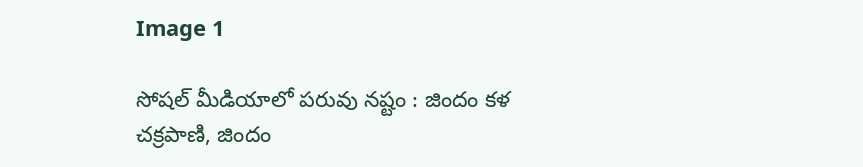Image 1

సోషల్ మీడియాలో పరువు నష్టం : జిందం కళ చక్రపాణి, జిందం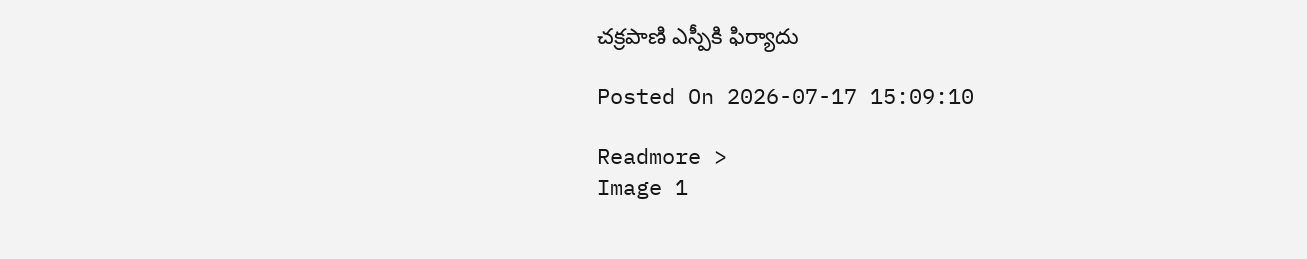చక్రపాణి ఎస్పీకి ఫిర్యాదు

Posted On 2026-07-17 15:09:10

Readmore >
Image 1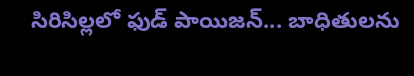సిరిసిల్లలో ఫుడ్ పాయిజన్... బాధితులను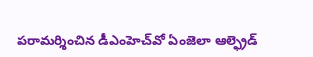పరామర్శించిన డీఎంహెచ్‌వో ఏంజెలా ఆల్ఫ్రెడ్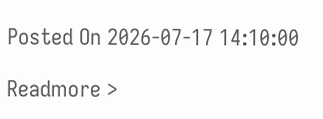Posted On 2026-07-17 14:10:00

Readmore >